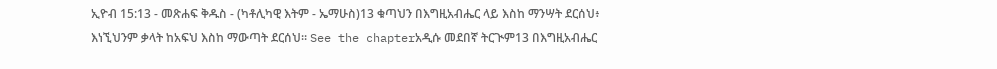ኢዮብ 15:13 - መጽሐፍ ቅዱስ - (ካቶሊካዊ እትም - ኤማሁስ)13 ቁጣህን በእግዚአብሔር ላይ እስከ ማንሣት ደርሰህ፥ እነኚህንም ቃላት ከአፍህ እስከ ማውጣት ደርሰህ። See the chapterአዲሱ መደበኛ ትርጒም13 በእግዚአብሔር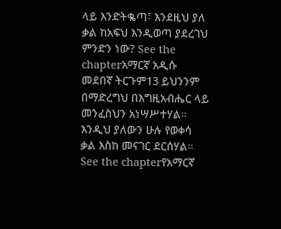ላይ እንድትቈጣ፣ እንደዚህ ያለ ቃል ከአፍህ እንዲወጣ ያደረገህ ምንድን ነው? See the chapterአማርኛ አዲሱ መደበኛ ትርጉም13 ይህንንም በማድረግህ በእግዚአብሔር ላይ መንፈስህን አነሣሥተሃል። እንዲህ ያለውን ሁሉ የወቀሳ ቃል እስከ መናገር ደርሰሃል። See the chapterየአማርኛ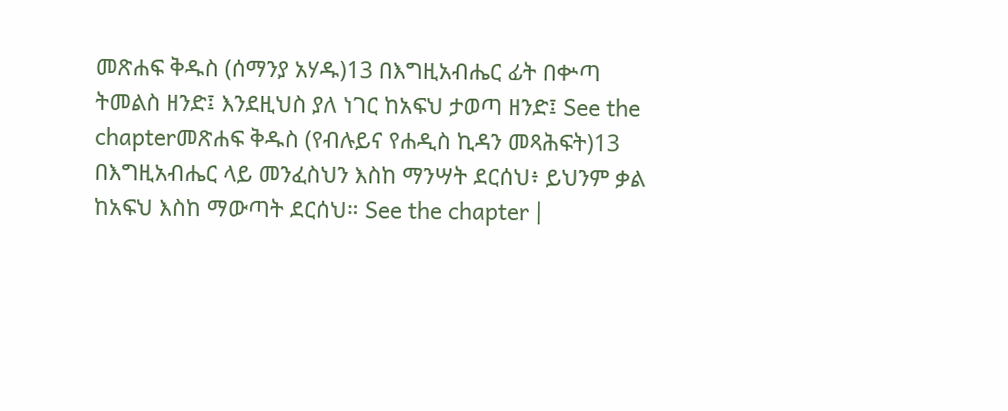መጽሐፍ ቅዱስ (ሰማንያ አሃዱ)13 በእግዚአብሔር ፊት በቍጣ ትመልስ ዘንድ፤ እንደዚህስ ያለ ነገር ከአፍህ ታወጣ ዘንድ፤ See the chapterመጽሐፍ ቅዱስ (የብሉይና የሐዲስ ኪዳን መጻሕፍት)13 በእግዚአብሔር ላይ መንፈስህን እስከ ማንሣት ደርሰህ፥ ይህንም ቃል ከአፍህ እስከ ማውጣት ደርሰህ። See the chapter |